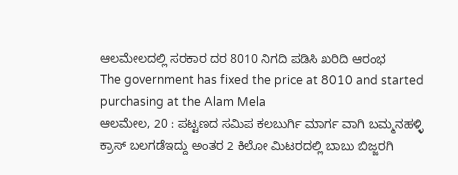ಆಲಮೇಲದಲ್ಲಿ ಸರಕಾರ ದರ 8010 ನಿಗದಿ ಪಡಿಸಿ ಖರಿದಿ ಆರಂಭ
The government has fixed the price at 8010 and started purchasing at the Alam Mela
ಆಲಮೇಲ, 20 : ಪಟ್ಟಣದ ಸಮಿಪ ಕಲಬುರ್ಗಿ ಮಾರ್ಗ ವಾಗಿ ಬಮ್ಮನಹಳ್ಳಿ ಕ್ರಾಸ್ ಬಲಗಡೆಇದ್ದು ಅಂತರ 2 ಕಿಲೋ ಮಿಟರದಲ್ಲಿ ಬಾಬು ಬಿಜ್ಜರಗಿ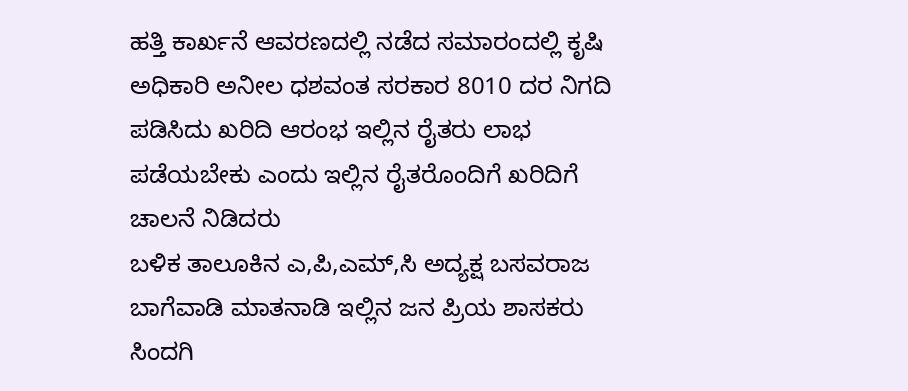ಹತ್ತಿ ಕಾರ್ಖನೆ ಆವರಣದಲ್ಲಿ ನಡೆದ ಸಮಾರಂದಲ್ಲಿ ಕೃಷಿ ಅಧಿಕಾರಿ ಅನೀಲ ಧಶವಂತ ಸರಕಾರ 8010 ದರ ನಿಗದಿ ಪಡಿಸಿದು ಖರಿದಿ ಆರಂಭ ಇಲ್ಲಿನ ರೈತರು ಲಾಭ ಪಡೆಯಬೇಕು ಎಂದು ಇಲ್ಲಿನ ರೈತರೊಂದಿಗೆ ಖರಿದಿಗೆ ಚಾಲನೆ ನಿಡಿದರು
ಬಳಿಕ ತಾಲೂಕಿನ ಎ,ಪಿ,ಎಮ್,ಸಿ ಅದ್ಯಕ್ಷ ಬಸವರಾಜ ಬಾಗೆವಾಡಿ ಮಾತನಾಡಿ ಇಲ್ಲಿನ ಜನ ಪ್ರಿಯ ಶಾಸಕರು ಸಿಂದಗಿ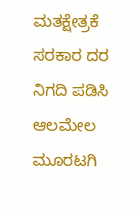ಮತಕ್ಷೇತ್ರಕೆ ಸರಕಾರ ದರ ನಿಗದಿ ಪಡಿಸಿ ಆಲಮೇಲ ಮೂರಟಗಿ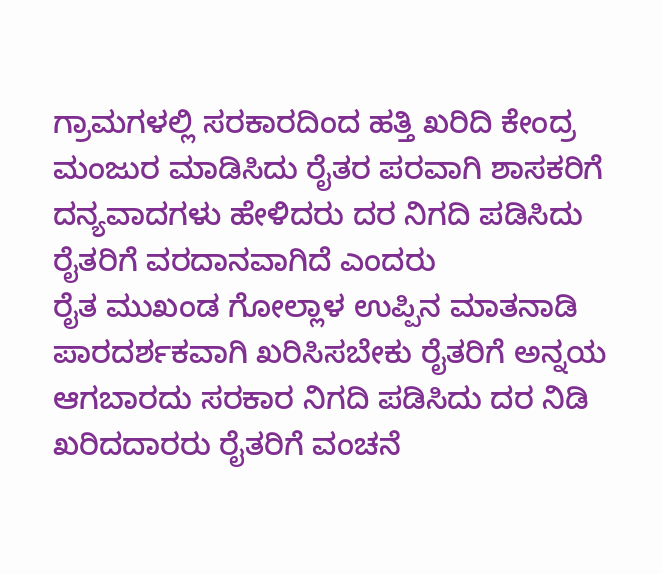ಗ್ರಾಮಗಳಲ್ಲಿ ಸರಕಾರದಿಂದ ಹತ್ತಿ ಖರಿದಿ ಕೇಂದ್ರ ಮಂಜುರ ಮಾಡಿಸಿದು ರೈತರ ಪರವಾಗಿ ಶಾಸಕರಿಗೆ ದನ್ಯವಾದಗಳು ಹೇಳಿದರು ದರ ನಿಗದಿ ಪಡಿಸಿದು ರೈತರಿಗೆ ವರದಾನವಾಗಿದೆ ಎಂದರು
ರೈತ ಮುಖಂಡ ಗೋಲ್ಲಾಳ ಉಪ್ಪಿನ ಮಾತನಾಡಿ ಪಾರದರ್ಶಕವಾಗಿ ಖರಿಸಿಸಬೇಕು ರೈತರಿಗೆ ಅನ್ನಯ ಆಗಬಾರದು ಸರಕಾರ ನಿಗದಿ ಪಡಿಸಿದು ದರ ನಿಡಿ ಖರಿದದಾರರು ರೈತರಿಗೆ ವಂಚನೆ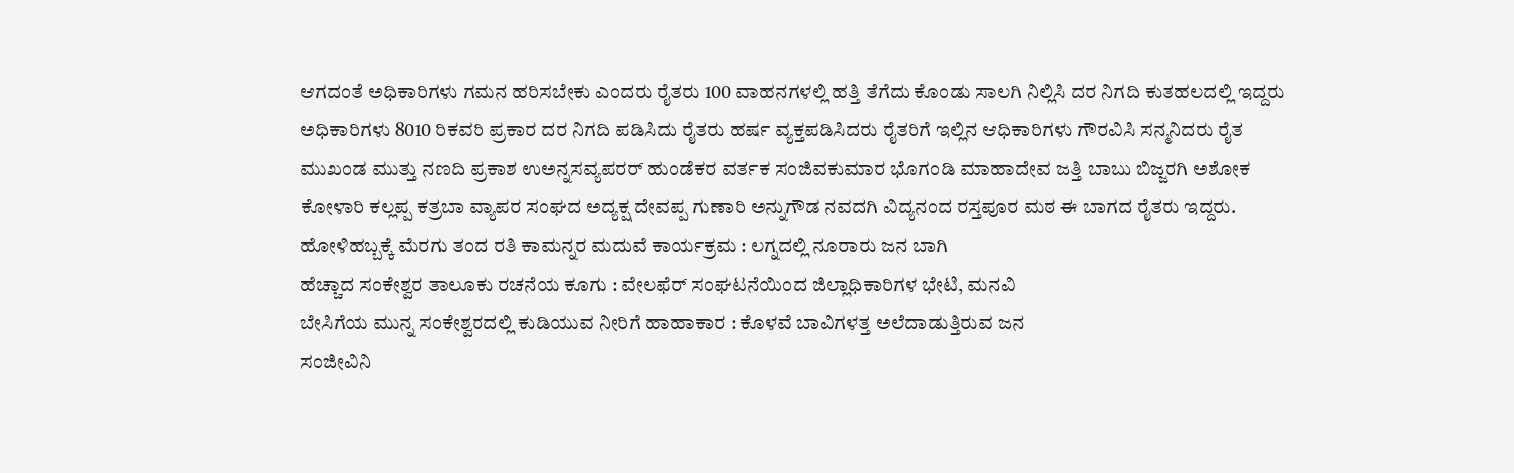ಆಗದಂತೆ ಅಧಿಕಾರಿಗಳು ಗಮನ ಹರಿಸಬೇಕು ಎಂದರು ರೈತರು 100 ವಾಹನಗಳಲ್ಲಿ ಹತ್ತಿ ತೆಗೆದು ಕೊಂಡು ಸಾಲಗಿ ನಿಲ್ಲಿಸಿ ದರ ನಿಗದಿ ಕುತಹಲದಲ್ಲಿ ಇದ್ದರು ಅಧಿಕಾರಿಗಳು 8010 ರಿಕವರಿ ಪ್ರಕಾರ ದರ ನಿಗದಿ ಪಡಿಸಿದು ರೈತರು ಹರ್ಷ ವ್ಯಕ್ತಪಡಿಸಿದರು ರೈತರಿಗೆ ಇಲ್ಲಿನ ಆಧಿಕಾರಿಗಳು ಗೌರವಿಸಿ ಸನ್ಮನಿದರು ರೈತ ಮುಖಂಡ ಮುತ್ತು ನಣದಿ ಪ್ರಕಾಶ ಉಅನ್ನಸವ್ಯಪರರ್ ಹುಂಡೆಕರ ವರ್ತಕ ಸಂಜಿವಕುಮಾರ ಭೊಗಂಡಿ ಮಾಹಾದೇವ ಜತ್ತಿ ಬಾಬು ಬಿಜ್ಜರಗಿ ಅಶೋಕ ಕೋಳಾರಿ ಕಲ್ಲಪ್ಪ ಕತ್ರಬಾ ವ್ಯಾಪರ ಸಂಘದ ಅದ್ಯಕ್ಷ ದೇವಪ್ಪ ಗುಣಾರಿ ಅನ್ನುಗೌಡ ನವದಗಿ ವಿದ್ಯನಂದ ರಸ್ತಪೂರ ಮಠ ಈ ಬಾಗದ ರೈತರು ಇದ್ದರು.
ಹೋಳಿಹಬ್ಬಕ್ಕೆ ಮೆರಗು ತಂದ ರತಿ ಕಾಮನ್ನರ ಮದುವೆ ಕಾರ್ಯಕ್ರಮ : ಲಗ್ನದಲ್ಲಿ ನೂರಾರು ಜನ ಬಾಗಿ
ಹೆಚ್ಚಾದ ಸಂಕೇಶ್ವರ ತಾಲೂಕು ರಚನೆಯ ಕೂಗು : ವೇಲಫೆರ್ ಸಂಘಟನೆಯಿಂದ ಜಿಲ್ಲಾಧಿಕಾರಿಗಳ ಭೇಟಿ, ಮನವಿ
ಬೇಸಿಗೆಯ ಮುನ್ನ ಸಂಕೇಶ್ವರದಲ್ಲಿ ಕುಡಿಯುವ ನೀರಿಗೆ ಹಾಹಾಕಾರ : ಕೊಳವೆ ಬಾವಿಗಳತ್ತ ಅಲೆದಾಡುತ್ತಿರುವ ಜನ
ಸಂಜೀವಿನಿ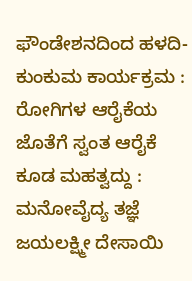ಫೌಂಡೇಶನದಿಂದ ಹಳದಿ-ಕುಂಕುಮ ಕಾರ್ಯಕ್ರಮ : ರೋಗಿಗಳ ಆರೈಕೆಯ ಜೊತೆಗೆ ಸ್ವಂತ ಆರೈಕೆ ಕೂಡ ಮಹತ್ವದ್ದು : ಮನೋವೈದ್ಯ ತಜ್ಞೆ ಜಯಲಕ್ಷ್ಮೀ ದೇಸಾಯಿ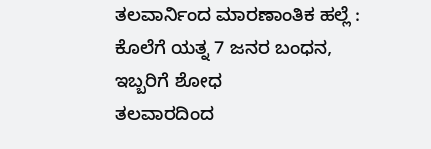ತಲವಾರ್ನಿಂದ ಮಾರಣಾಂತಿಕ ಹಲ್ಲೆ : ಕೊಲೆಗೆ ಯತ್ನ 7 ಜನರ ಬಂಧನ, ಇಬ್ಬರಿಗೆ ಶೋಧ
ತಲವಾರದಿಂದ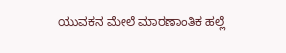ಯುವಕನ ಮೇಲೆ ಮಾರಣಾಂತಿಕ ಹಲ್ಲೆ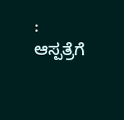: ಆಸ್ಪತ್ರೆಗೆ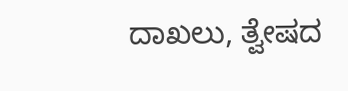ದಾಖಲು, ತ್ವೇಷದ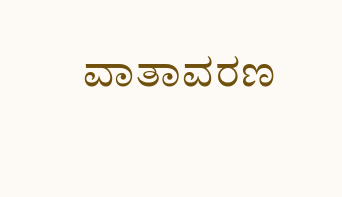ವಾತಾವರಣ